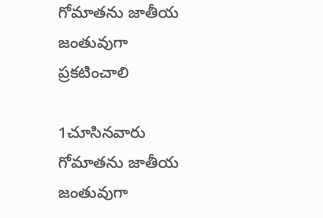గోమాతను జాతీయ జంతువుగా ప్రకటించాలి

1చూసినవారు
గోమాతను జాతీయ జంతువుగా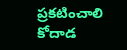ప్రకటించాలి
కోదాడ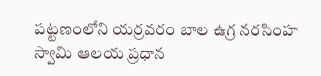పట్టణంలోని యర్రవరం బాల ఉగ్ర నరసింహ స్వామి ఆలయ ప్రధాన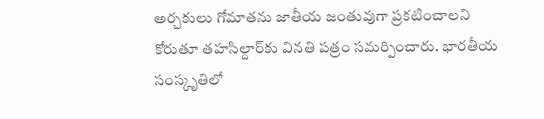అర్చకులు గోమాతను జాతీయ జంతువుగా ప్రకటించాలని కోరుతూ తహసిల్దార్‌కు వినతి పత్రం సమర్పించారు. భారతీయ సంస్కృతిలో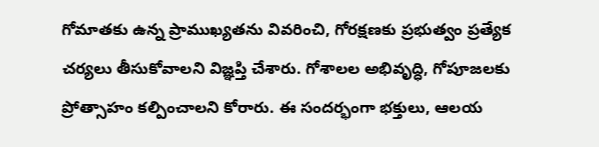గోమాతకు ఉన్న ప్రాముఖ్యతను వివరించి, గోరక్షణకు ప్రభుత్వం ప్రత్యేక చర్యలు తీసుకోవాలని విజ్ఞప్తి చేశారు. గోశాలల అభివృద్ధి, గోపూజలకు ప్రోత్సాహం కల్పించాలని కోరారు. ఈ సందర్భంగా భక్తులు, ఆలయ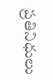ప్రతినిధులు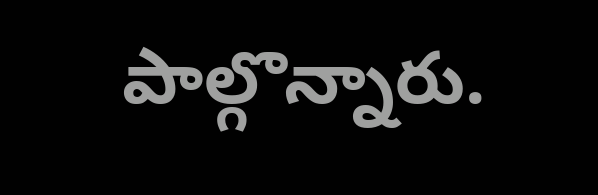పాల్గొన్నారు.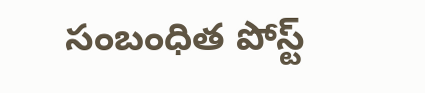సంబంధిత పోస్ట్